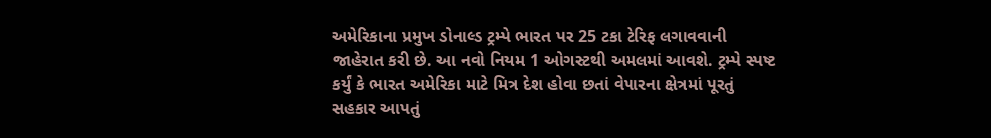અમેરિકાના પ્રમુખ ડોનાલ્ડ ટ્રમ્પે ભારત પર 25 ટકા ટેરિફ લગાવવાની જાહેરાત કરી છે. આ નવો નિયમ 1 ઓગસ્ટથી અમલમાં આવશે. ટ્રમ્પે સ્પષ્ટ કર્યું કે ભારત અમેરિકા માટે મિત્ર દેશ હોવા છતાં વેપારના ક્ષેત્રમાં પૂરતું સહકાર આપતું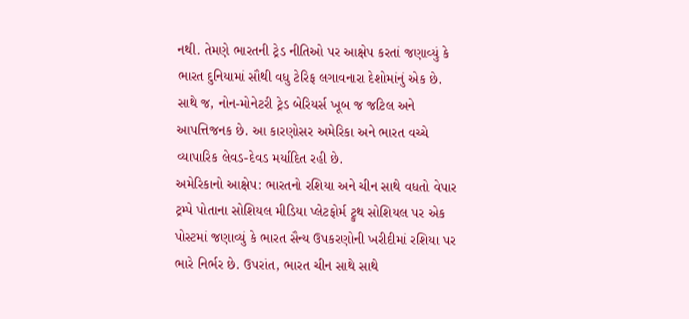નથી. તેમણે ભારતની ટ્રેડ નીતિઓ પર આક્ષેપ કરતાં જણાવ્યું કે ભારત દુનિયામાં સૌથી વધુ ટેરિફ લગાવનારા દેશોમાંનું એક છે. સાથે જ, નોન-મોનેટરી ટ્રેડ બેરિયર્સ ખૂબ જ જટિલ અને આપત્તિજનક છે. આ કારણોસર અમેરિકા અને ભારત વચ્ચે વ્યાપારિક લેવડ-દેવડ મર્યાદિત રહી છે.
અમેરિકાનો આક્ષેપ: ભારતનો રશિયા અને ચીન સાથે વધતો વેપાર
ટ્રમ્પે પોતાના સોશિયલ મીડિયા પ્લેટફોર્મ ટ્રુથ સોશિયલ પર એક પોસ્ટમાં જણાવ્યું કે ભારત સૈન્ય ઉપકરણોની ખરીદીમાં રશિયા પર ભારે નિર્ભર છે. ઉપરાંત, ભારત ચીન સાથે સાથે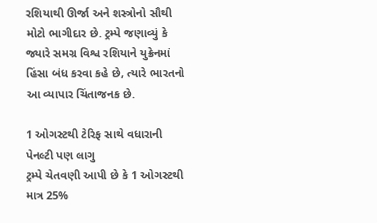રશિયાથી ઊર્જા અને શસ્ત્રોનો સૌથી મોટો ભાગીદાર છે. ટ્રમ્પે જણાવ્યું કે જ્યારે સમગ્ર વિશ્વ રશિયાને યુક્રેનમાં હિંસા બંધ કરવા કહે છે, ત્યારે ભારતનો આ વ્યાપાર ચિંતાજનક છે.

1 ઓગસ્ટથી ટેરિફ સાથે વધારાની પેનલ્ટી પણ લાગુ
ટ્રમ્પે ચેતવણી આપી છે કે 1 ઓગસ્ટથી માત્ર 25%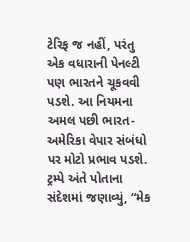ટેરિફ જ નહીં, પરંતુ એક વધારાની પેનલ્ટી પણ ભારતને ચૂકવવી પડશે. આ નિયમના અમલ પછી ભારત-અમેરિકા વેપાર સંબંધો પર મોટો પ્રભાવ પડશે. ટ્રમ્પે અંતે પોતાના સંદેશમાં જણાવ્યું, “મેક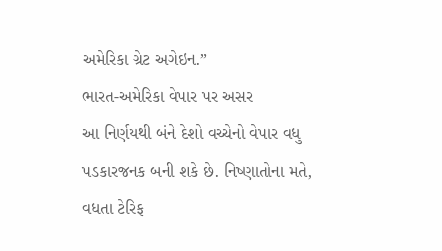અમેરિકા ગ્રેટ અગેઇન.”
ભારત-અમેરિકા વેપાર પર અસર
આ નિર્ણયથી બંને દેશો વચ્ચેનો વેપાર વધુ પડકારજનક બની શકે છે. નિષ્ણાતોના મતે, વધતા ટેરિફ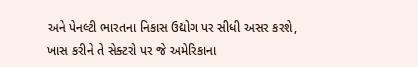અને પેનલ્ટી ભારતના નિકાસ ઉદ્યોગ પર સીધી અસર કરશે, ખાસ કરીને તે સેક્ટરો પર જે અમેરિકાના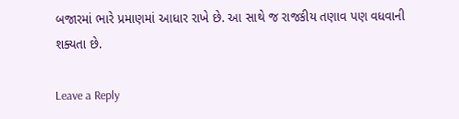બજારમાં ભારે પ્રમાણમાં આધાર રાખે છે. આ સાથે જ રાજકીય તણાવ પણ વધવાની શક્યતા છે.

Leave a Reply